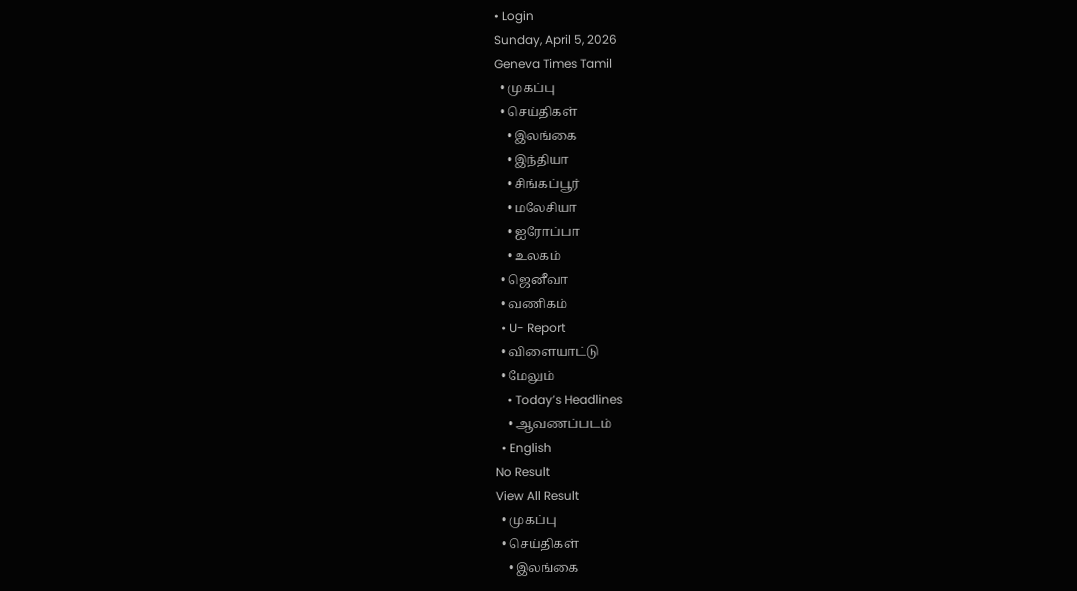• Login
Sunday, April 5, 2026
Geneva Times Tamil
  • முகப்பு
  • செய்திகள்
    • இலங்கை
    • இந்தியா
    • சிங்கப்பூர்
    • மலேசியா
    • ஐரோப்பா
    • உலகம்
  • ஜெனீவா
  • வணிகம்
  • U- Report
  • விளையாட்டு
  • மேலும்
    • Today’s Headlines
    • ஆவணப்படம்
  • English
No Result
View All Result
  • முகப்பு
  • செய்திகள்
    • இலங்கை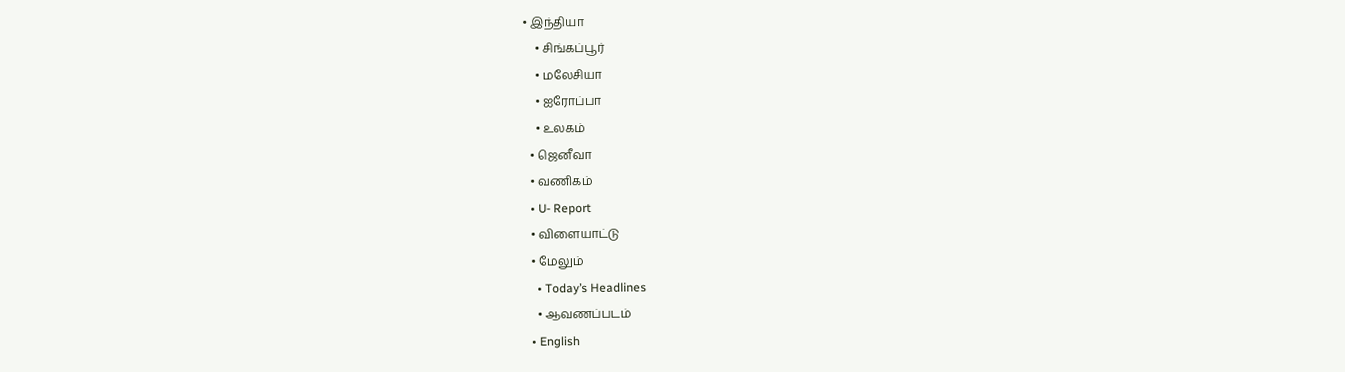• இந்தியா
    • சிங்கப்பூர்
    • மலேசியா
    • ஐரோப்பா
    • உலகம்
  • ஜெனீவா
  • வணிகம்
  • U- Report
  • விளையாட்டு
  • மேலும்
    • Today’s Headlines
    • ஆவணப்படம்
  • English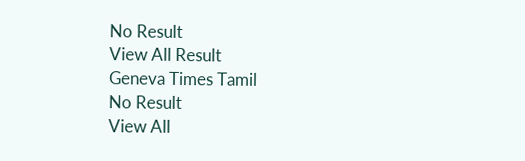No Result
View All Result
Geneva Times Tamil
No Result
View All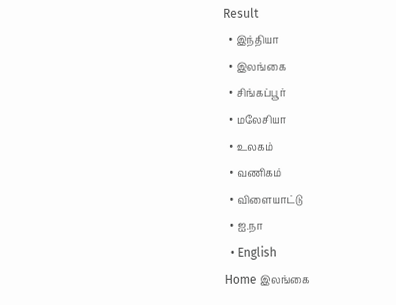Result
  • இந்தியா
  • இலங்கை
  • சிங்கப்பூர்
  • மலேசியா
  • உலகம்
  • வணிகம்
  • விளையாட்டு
  • ஐ.நா
  • English
Home இலங்கை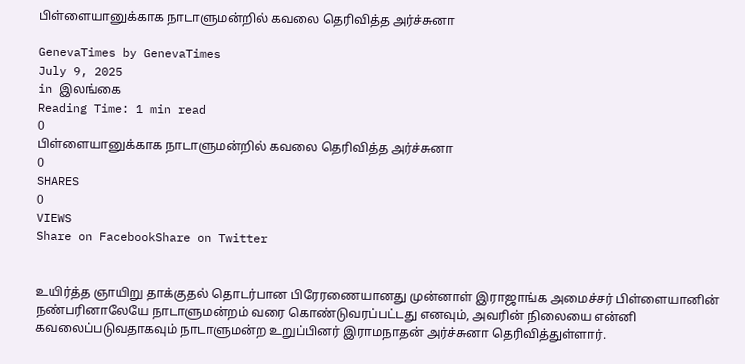பிள்ளையானுக்காக நாடாளுமன்றில் கவலை தெரிவித்த அர்ச்சுனா

GenevaTimes by GenevaTimes
July 9, 2025
in இலங்கை
Reading Time: 1 min read
0
பிள்ளையானுக்காக நாடாளுமன்றில் கவலை தெரிவித்த அர்ச்சுனா
0
SHARES
0
VIEWS
Share on FacebookShare on Twitter


உயிர்த்த ஞாயிறு தாக்குதல் தொடர்பான பிரேரணையானது முன்னாள் இராஜாங்க அமைச்சர் பிள்ளையானின் நண்பரினாலேயே நாடாளுமன்றம் வரை கொண்டுவரப்பட்டது எனவும், அவரின் நிலையை என்னி கவலைப்படுவதாகவும் நாடாளுமன்ற உறுப்பினர் இராமநாதன் அர்ச்சுனா தெரிவித்துள்ளார்.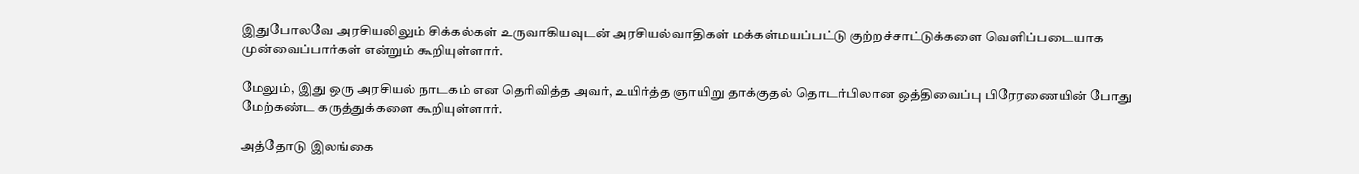இதுபோலவே அரசியலிலும் சிக்கல்கள் உருவாகியவுடன் அரசியல்வாதிகள் மக்கள்மயப்பட்டு குற்றச்சாட்டுக்களை வெளிப்படையாக முன்வைப்பார்கள் என்றும் கூறியுள்ளார்.

மேலும், இது ஒரு அரசியல் நாடகம் என தெரிவித்த அவர், உயிர்த்த ஞாயிறு தாக்குதல் தொடர்பிலான ஒத்திவைப்பு பிரேரணையின் போது மேற்கண்ட கருத்துக்களை கூறியுள்ளார்.

அத்தோடு இலங்கை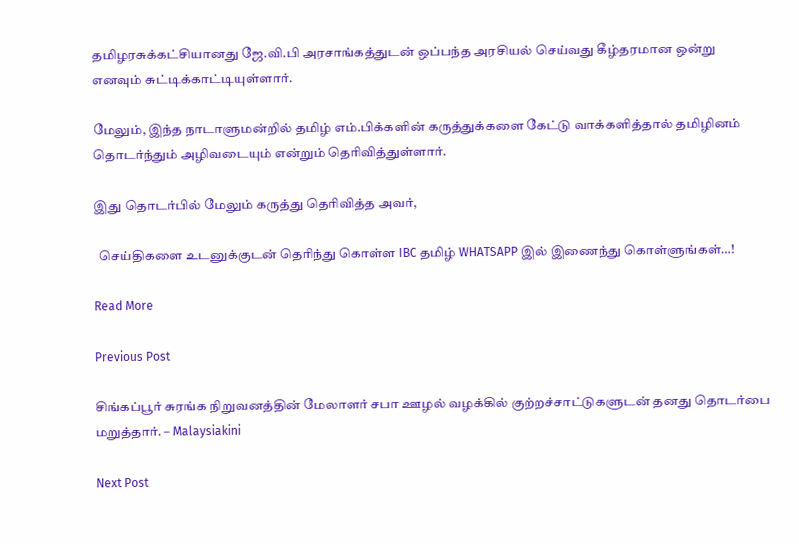தமிழரசுக்கட்சியானது ஜே.வி.பி அரசாங்கத்துடன் ஒப்பந்த அரசியல் செய்வது கீழ்தரமான ஒன்று எனவும் சுட்டிக்காட்டியுள்ளார்.

மேலும், இந்த நாடாளுமன்றில் தமிழ் எம்.பிக்களின் கருத்துக்களை கேட்டு வாக்களித்தால் தமிழினம் தொடர்ந்தும் அழிவடையும் என்றும் தெரிவித்துள்ளார்.

இது தொடர்பில் மேலும் கருத்து தெரிவித்த அவர்,

  செய்திகளை உடனுக்குடன் தெரிந்து கொள்ள IBC தமிழ் WHATSAPP இல் இணைந்து கொள்ளுங்கள்…!

Read More

Previous Post

சிங்கப்பூர் சுரங்க நிறுவனத்தின் மேலாளர் சபா ஊழல் வழக்கில் குற்றச்சாட்டுகளுடன் தனது தொடர்பை மறுத்தார். – Malaysiakini

Next Post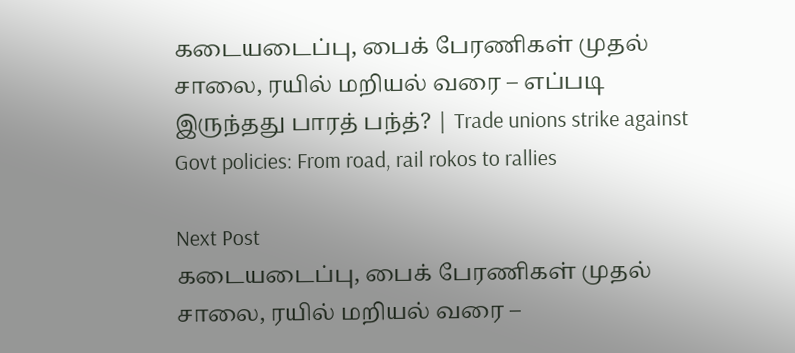கடையடைப்பு, பைக் பேரணிகள் முதல் சாலை, ரயில் மறியல் வரை – எப்படி இருந்தது பாரத் பந்த்? | Trade unions strike against Govt policies: From road, rail rokos to rallies

Next Post
கடையடைப்பு, பைக் பேரணிகள் முதல் சாலை, ரயில் மறியல் வரை –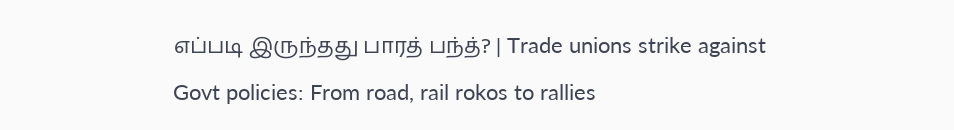எப்படி இருந்தது பாரத் பந்த்? | Trade unions strike against Govt policies: From road, rail rokos to rallies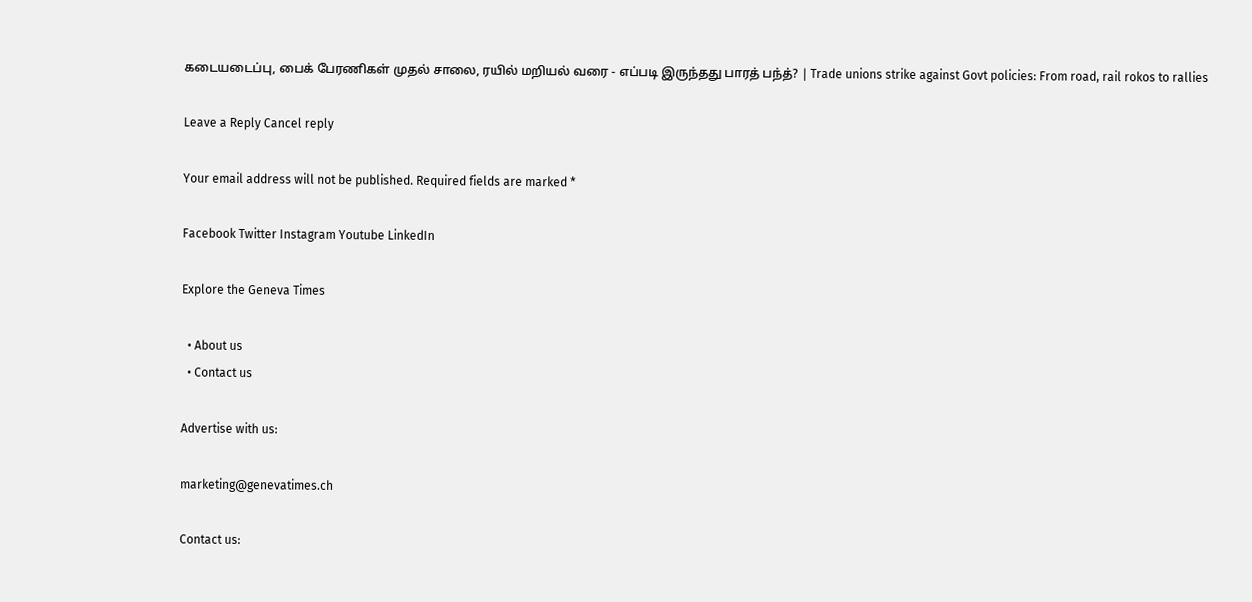கடையடைப்பு, பைக் பேரணிகள் முதல் சாலை, ரயில் மறியல் வரை - எப்படி இருந்தது பாரத் பந்த்? | Trade unions strike against Govt policies: From road, rail rokos to rallies

Leave a Reply Cancel reply

Your email address will not be published. Required fields are marked *

Facebook Twitter Instagram Youtube LinkedIn

Explore the Geneva Times

  • About us
  • Contact us

Advertise with us:

marketing@genevatimes.ch

Contact us: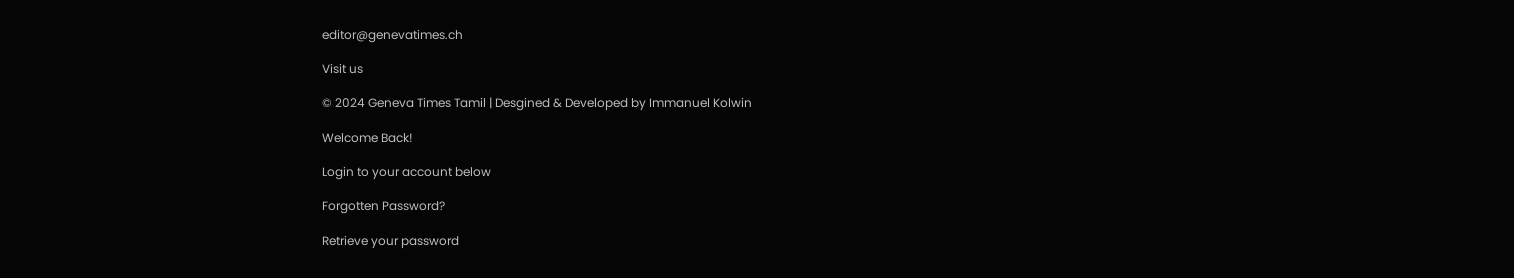editor@genevatimes.ch

Visit us

© 2024 Geneva Times Tamil | Desgined & Developed by Immanuel Kolwin

Welcome Back!

Login to your account below

Forgotten Password?

Retrieve your password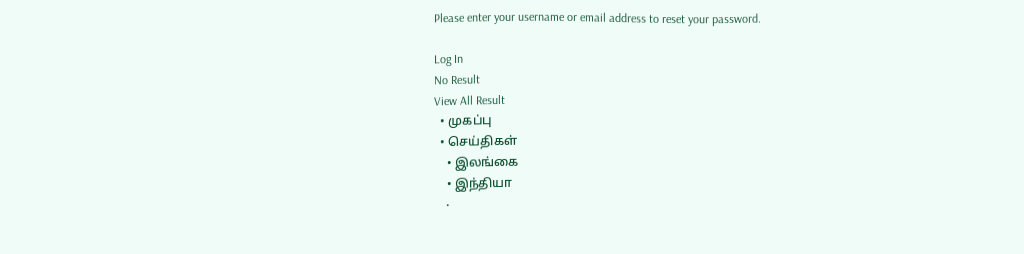Please enter your username or email address to reset your password.

Log In
No Result
View All Result
  • முகப்பு
  • செய்திகள்
    • இலங்கை
    • இந்தியா
    •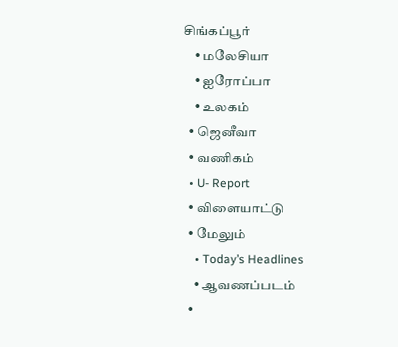சிங்கப்பூர்
    • மலேசியா
    • ஐரோப்பா
    • உலகம்
  • ஜெனீவா
  • வணிகம்
  • U- Report
  • விளையாட்டு
  • மேலும்
    • Today’s Headlines
    • ஆவணப்படம்
  •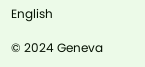English

© 2024 Geneva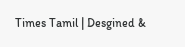Times Tamil | Desgined &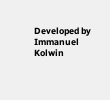Developed by Immanuel Kolwin